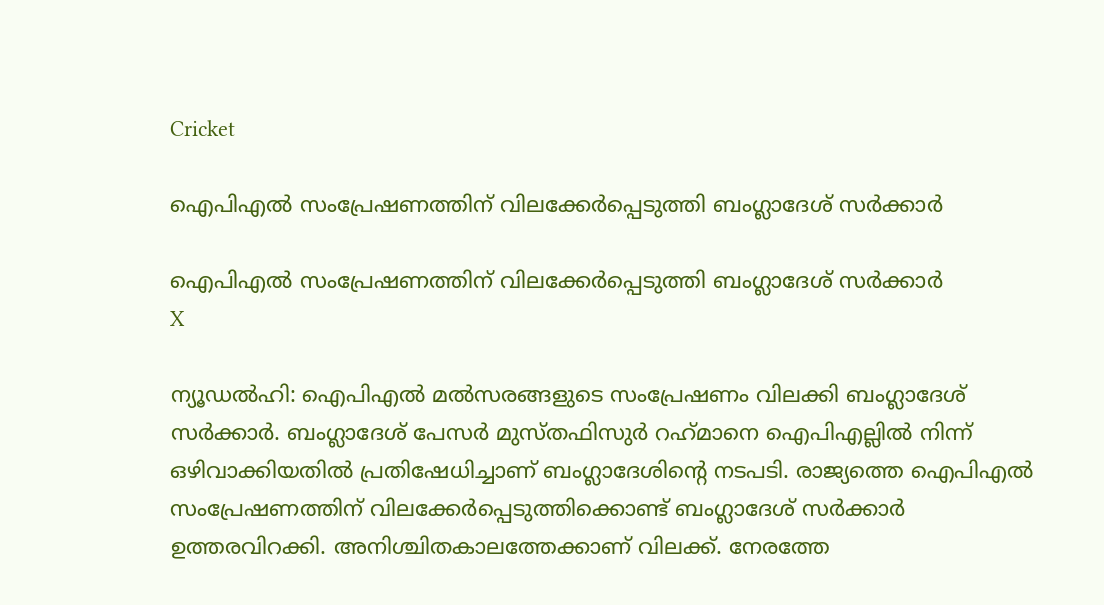Cricket

ഐപിഎല്‍ സംപ്രേഷണത്തിന് വിലക്കേര്‍പ്പെടുത്തി ബംഗ്ലാദേശ് സര്‍ക്കാര്‍

ഐപിഎല്‍ സംപ്രേഷണത്തിന് വിലക്കേര്‍പ്പെടുത്തി ബംഗ്ലാദേശ് സര്‍ക്കാര്‍
X

ന്യൂഡല്‍ഹി: ഐപിഎല്‍ മല്‍സരങ്ങളുടെ സംപ്രേഷണം വിലക്കി ബംഗ്ലാദേശ് സര്‍ക്കാര്‍. ബംഗ്ലാദേശ് പേസര്‍ മുസ്തഫിസുര്‍ റഹ്‌മാനെ ഐപിഎല്ലില്‍ നിന്ന് ഒഴിവാക്കിയതില്‍ പ്രതിഷേധിച്ചാണ് ബംഗ്ലാദേശിന്റെ നടപടി. രാജ്യത്തെ ഐപിഎല്‍ സംപ്രേഷണത്തിന് വിലക്കേര്‍പ്പെടുത്തിക്കൊണ്ട് ബംഗ്ലാദേശ് സര്‍ക്കാര്‍ ഉത്തരവിറക്കി. അനിശ്ചിതകാലത്തേക്കാണ് വിലക്ക്. നേരത്തേ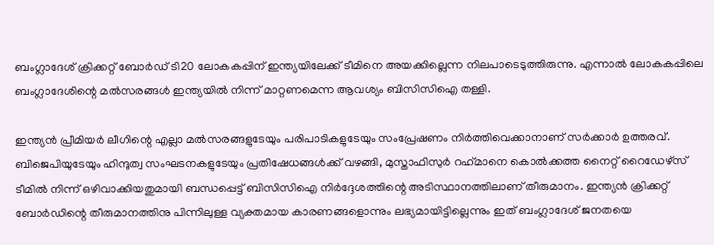ബംഗ്ലാദേശ് ക്രിക്കറ്റ് ബോര്‍ഡ് ടി20 ലോകകപ്പിന് ഇന്ത്യയിലേക്ക് ടീമിനെ അയക്കില്ലെന്ന നിലപാടെടുത്തിരുന്നു. എന്നാല്‍ ലോകകപ്പിലെ ബംഗ്ലാദേശിന്റെ മല്‍സരങ്ങള്‍ ഇന്ത്യയില്‍ നിന്ന് മാറ്റണമെന്ന ആവശ്യം ബിസിസിഐ തള്ളി.

ഇന്ത്യന്‍ പ്രീമിയര്‍ ലീഗിന്റെ എല്ലാ മല്‍സരങ്ങളുടേയും പരിപാടികളുടേയും സംപ്രേഷണം നിര്‍ത്തിവെക്കാനാണ് സര്‍ക്കാര്‍ ഉത്തരവ്. ബിജെപിയുടേയും ഹിന്ദുത്വ സംഘടനകളുടേയും പ്രതിഷേധങ്ങള്‍ക്ക് വഴങ്ങി, മുസ്താഫിസുര്‍ റഹ്‌മാനെ കൊല്‍ക്കത്ത നൈറ്റ് റൈഡേഴ്‌സ് ടീമില്‍ നിന്ന് ഒഴിവാക്കിയതുമായി ബന്ധപ്പെട്ട് ബിസിസിഐ നിര്‍ദ്ദേശത്തിന്റെ അടിസ്ഥാനത്തിലാണ് തീരുമാനം. ഇന്ത്യന്‍ ക്രിക്കറ്റ് ബോര്‍ഡിന്റെ തീരുമാനത്തിനു പിന്നിലുള്ള വ്യക്തമായ കാരണങ്ങളൊന്നും ലഭ്യമായിട്ടില്ലെന്നും ഇത് ബംഗ്ലാദേശ് ജനതയെ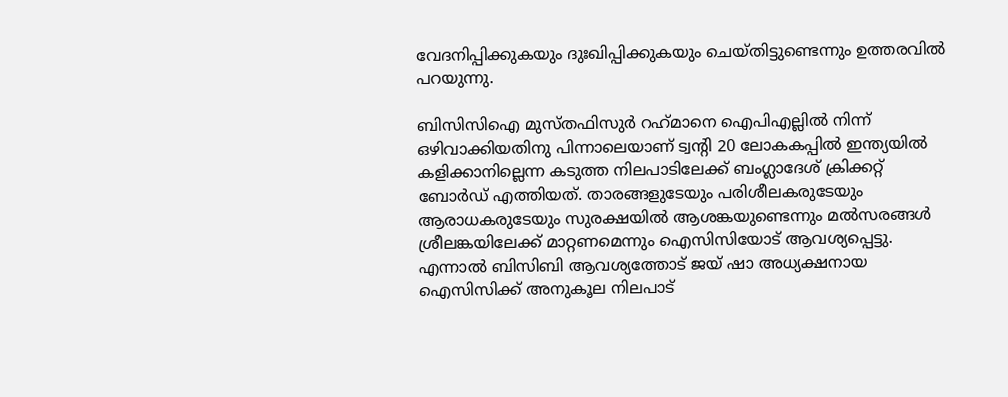വേദനിപ്പിക്കുകയും ദുഃഖിപ്പിക്കുകയും ചെയ്തിട്ടുണ്ടെന്നും ഉത്തരവില്‍ പറയുന്നു.

ബിസിസിഐ മുസ്തഫിസുര്‍ റഹ്‌മാനെ ഐപിഎല്ലില്‍ നിന്ന് ഒഴിവാക്കിയതിനു പിന്നാലെയാണ് ട്വന്റി 20 ലോകകപ്പില്‍ ഇന്ത്യയില്‍ കളിക്കാനില്ലെന്ന കടുത്ത നിലപാടിലേക്ക് ബംഗ്ലാദേശ് ക്രിക്കറ്റ് ബോര്‍ഡ് എത്തിയത്. താരങ്ങളുടേയും പരിശീലകരുടേയും ആരാധകരുടേയും സുരക്ഷയില്‍ ആശങ്കയുണ്ടെന്നും മല്‍സരങ്ങള്‍ ശ്രീലങ്കയിലേക്ക് മാറ്റണമെന്നും ഐസിസിയോട് ആവശ്യപ്പെട്ടു. എന്നാല്‍ ബിസിബി ആവശ്യത്തോട് ജയ് ഷാ അധ്യക്ഷനായ ഐസിസിക്ക് അനുകൂല നിലപാട്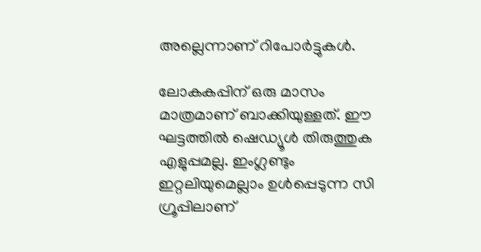അല്ലെന്നാണ് റിപോര്‍ട്ടുകള്‍.

ലോകകപ്പിന് ഒരു മാസം മാത്രമാണ് ബാക്കിയുള്ളത്. ഈ ഘട്ടത്തില്‍ ഷെഡ്യൂള്‍ തിരുത്തുക എളുപ്പമല്ല. ഇംഗ്ലണ്ടും ഇറ്റലിയുമെല്ലാം ഉള്‍പ്പെടുന്ന സി ഗ്രൂപ്പിലാണ്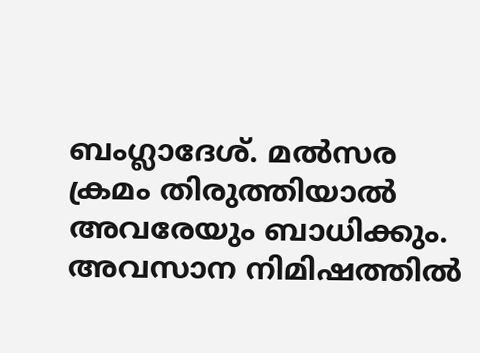ബംഗ്ലാദേശ്. മല്‍സര ക്രമം തിരുത്തിയാല്‍ അവരേയും ബാധിക്കും. അവസാന നിമിഷത്തില്‍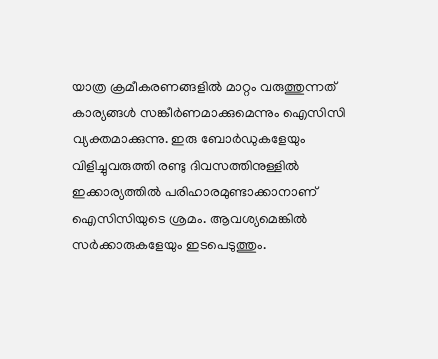യാത്ര ക്രമീകരണങ്ങളില്‍ മാറ്റം വരുത്തുന്നത് കാര്യങ്ങള്‍ സങ്കീര്‍ണമാക്കുമെന്നും ഐസിസി വ്യക്തമാക്കുന്നു. ഇരു ബോര്‍ഡുകളേയും വിളിച്ചുവരുത്തി രണ്ടു ദിവസത്തിനുള്ളില്‍ ഇക്കാര്യത്തില്‍ പരിഹാരമുണ്ടാക്കാനാണ് ഐസിസിയുടെ ശ്രമം. ആവശ്യമെങ്കില്‍ സര്‍ക്കാരുകളേയും ഇടപെടുത്തും.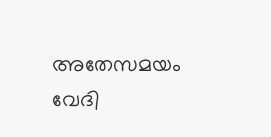അതേസമയം വേദി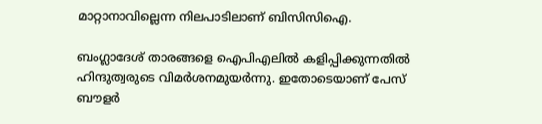മാറ്റാനാവില്ലെന്ന നിലപാടിലാണ് ബിസിസിഐ.

ബംഗ്ലാദേശ് താരങ്ങളെ ഐപിഎലില്‍ കളിപ്പിക്കുന്നതില്‍ ഹിന്ദുത്വരുടെ വിമര്‍ശനമുയര്‍ന്നു. ഇതോടെയാണ് പേസ് ബൗളര്‍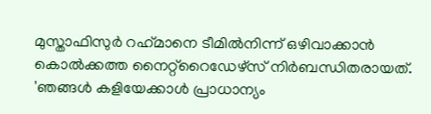മുസ്താഫിസുര്‍ റഹ്‌മാനെ ടീമില്‍നിന്ന് ഒഴിവാക്കാന്‍ കൊല്‍ക്കത്ത നൈറ്റ്റൈഡേഴ്സ് നിര്‍ബന്ധിതരായത്. 'ഞങ്ങള്‍ കളിയേക്കാള്‍ പ്രാധാന്യം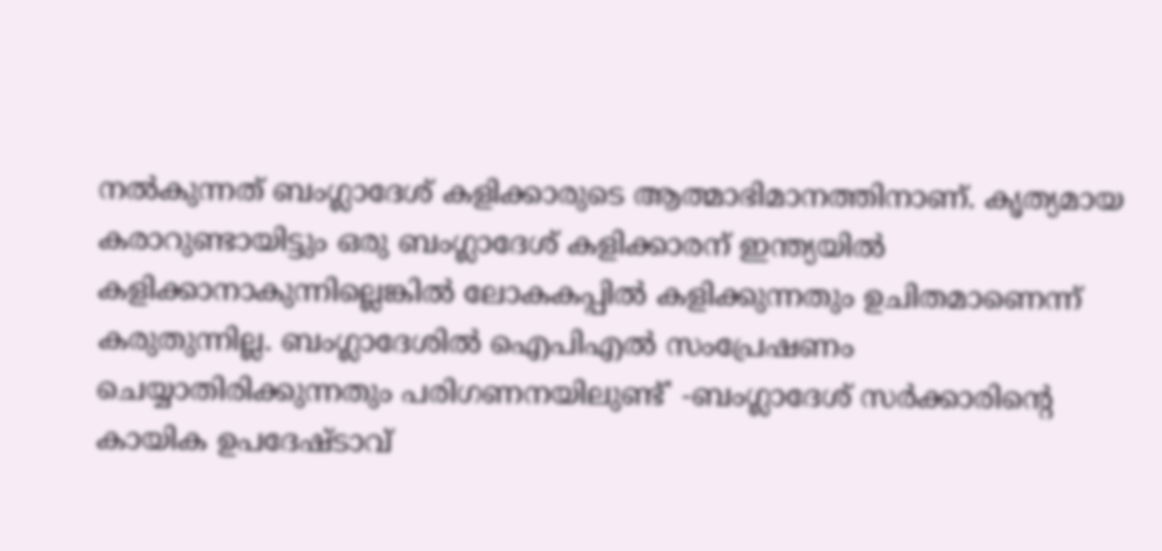നല്‍കുന്നത് ബംഗ്ലാദേശ് കളിക്കാരുടെ ആത്മാഭിമാനത്തിനാണ്. കൃത്യമായ കരാറുണ്ടായിട്ടും ഒരു ബംഗ്ലാദേശ് കളിക്കാരന് ഇന്ത്യയില്‍ കളിക്കാനാകുന്നില്ലെങ്കില്‍ ലോകകപ്പില്‍ കളിക്കുന്നതും ഉചിതമാണെന്ന് കരുതുന്നില്ല. ബംഗ്ലാദേശില്‍ ഐപിഎല്‍ സംപ്രേഷണം ചെയ്യാതിരിക്കുന്നതും പരിഗണനയിലുണ്ട്' -ബംഗ്ലാദേശ് സര്‍ക്കാരിന്റെ കായിക ഉപദേഷ്ടാവ്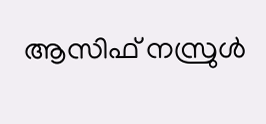ആസിഫ് നസ്രുള്‍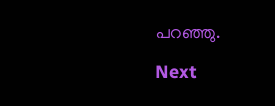പറഞ്ഞു.

Next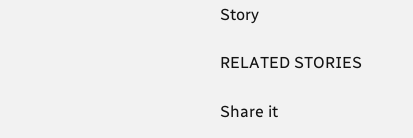Story

RELATED STORIES

Share it